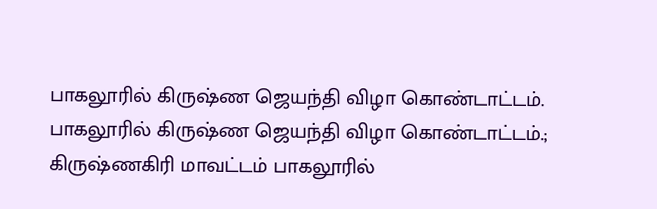பாகலூரில் கிருஷ்ண ஜெயந்தி விழா கொண்டாட்டம்.
பாகலூரில் கிருஷ்ண ஜெயந்தி விழா கொண்டாட்டம்.;
கிருஷ்ணகிரி மாவட்டம் பாகலூரில்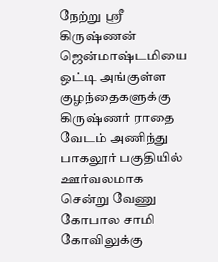நேற்று ஸ்ரீ கிருஷ்ணன் ஜென்மாஷ்டமியை ஒட்டி அங்குள்ள குழந்தைகளுக்கு கிருஷ்ணர் ராதை வேடம் அணிந்து பாகலூர் பகுதியில் ஊர்வலமாக சென்று வேணு கோபால சாமி கோவிலுக்கு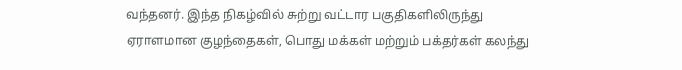வந்தனர். இந்த நிகழ்வில் சுற்று வட்டார பகுதிகளிலிருந்து ஏராளமான குழந்தைகள், பொது மக்கள் மற்றும் பக்தர்கள் கலந்து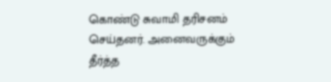கொண்டு சுவாமி தரிசனம் செய்தனர். அனைவருக்கும் தீர்த்த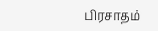பிரசாதம்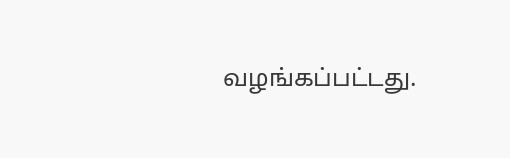வழங்கப்பட்டது.